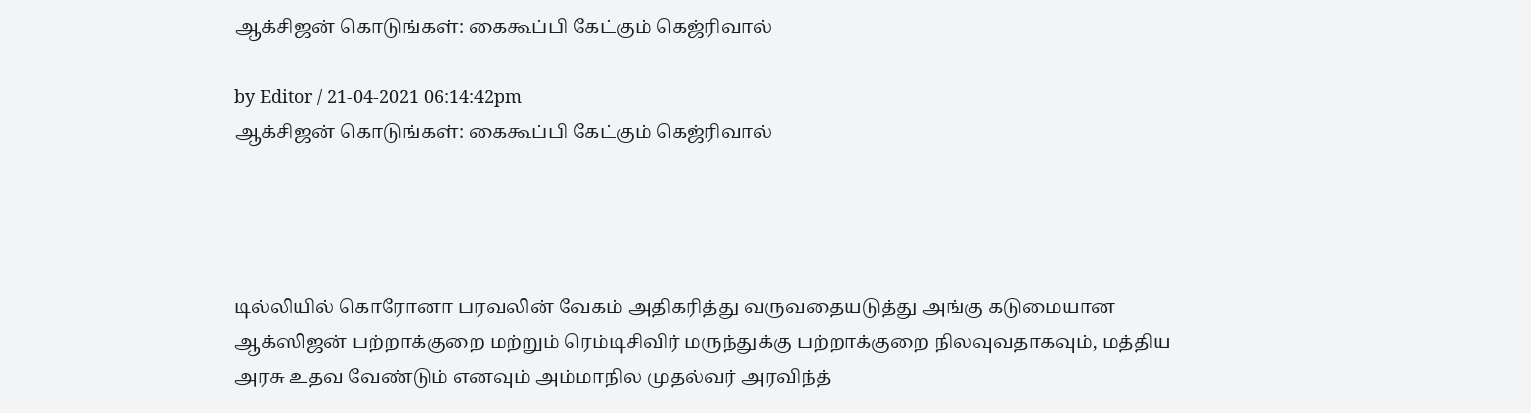ஆக்சிஜன் கொடுங்கள்: கைகூப்பி கேட்கும் கெஜ்ரிவால்

by Editor / 21-04-2021 06:14:42pm
ஆக்சிஜன் கொடுங்கள்: கைகூப்பி கேட்கும் கெஜ்ரிவால்




டில்லியில் கொரோனா பரவலின் வேகம் அதிகரித்து வருவதையடுத்து அங்கு கடுமையான ஆக்ஸிஜன் பற்றாக்குறை மற்றும் ரெம்டிசிவிர் மருந்துக்கு பற்றாக்குறை நிலவுவதாகவும், மத்திய அரசு உதவ வேண்டும் எனவும் அம்மாநில முதல்வர் அரவிந்த்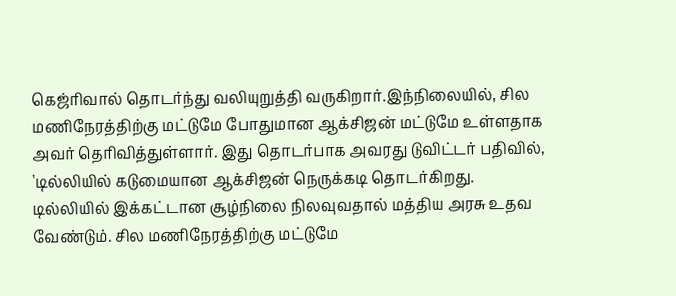கெஜ்ரிவால் தொடர்ந்து வலியுறுத்தி வருகிறார்.இந்நிலையில், சில மணிநேரத்திற்கு மட்டுமே போதுமான ஆக்சிஜன் மட்டுமே உள்ளதாக அவர் தெரிவித்துள்ளார். இது தொடர்பாக அவரது டுவிட்டர் பதிவில், 'டில்லியில் கடுமையான ஆக்சிஜன் நெருக்கடி தொடர்கிறது. டில்லியில் இக்கட்டான சூழ்நிலை நிலவுவதால் மத்திய அரசு உதவ வேண்டும். சில மணிநேரத்திற்கு மட்டுமே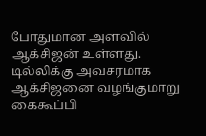போதுமான அளவில் ஆக்சிஜன் உள்ளது. டில்லிக்கு அவசரமாக ஆக்சிஜனை வழங்குமாறு கைகூப்பி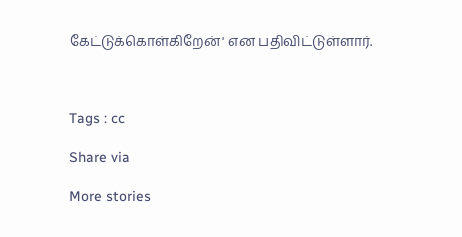கேட்டுக்கொள்கிறேன்' என பதிவிட்டுள்ளார்.



Tags : cc

Share via

More stories